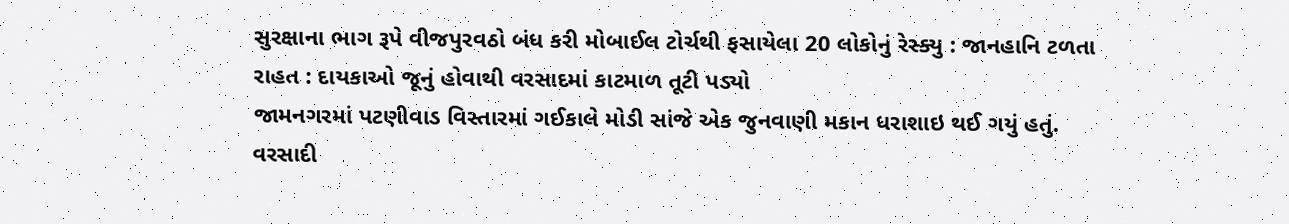સુરક્ષાના ભાગ રૂપે વીજપુરવઠો બંધ કરી મોબાઈલ ટોર્ચથી ફસાયેલા 20 લોકોનું રેસ્ક્યુ : જાનહાનિ ટળતા રાહત : દાયકાઓ જૂનું હોવાથી વરસાદમાં કાટમાળ તૂટી પડ્યો
જામનગરમાં પટણીવાડ વિસ્તારમાં ગઈકાલે મોડી સાંજે એક જુનવાણી મકાન ધરાશાઇ થઈ ગયું હતું. વરસાદી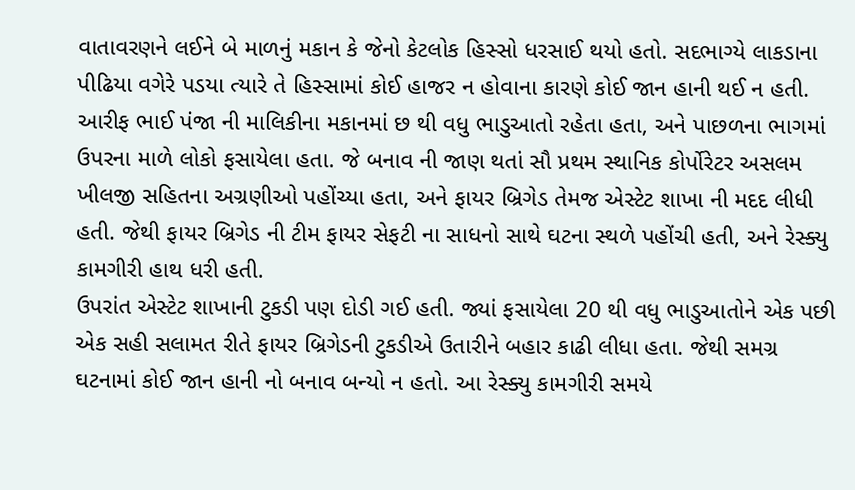વાતાવરણને લઈને બે માળનું મકાન કે જેનો કેટલોક હિસ્સો ધરસાઈ થયો હતો. સદભાગ્યે લાકડાના પીઢિયા વગેરે પડયા ત્યારે તે હિસ્સામાં કોઈ હાજર ન હોવાના કારણે કોઈ જાન હાની થઈ ન હતી. આરીફ ભાઈ પંજા ની માલિકીના મકાનમાં છ થી વધુ ભાડુઆતો રહેતા હતા, અને પાછળના ભાગમાં ઉપરના માળે લોકો ફસાયેલા હતા. જે બનાવ ની જાણ થતાં સૌ પ્રથમ સ્થાનિક કોર્પોરેટર અસલમ ખીલજી સહિતના અગ્રણીઓ પહોંચ્યા હતા, અને ફાયર બ્રિગેડ તેમજ એસ્ટેટ શાખા ની મદદ લીધી હતી. જેથી ફાયર બ્રિગેડ ની ટીમ ફાયર સેફટી ના સાધનો સાથે ઘટના સ્થળે પહોંચી હતી, અને રેસ્ક્યુ કામગીરી હાથ ધરી હતી.
ઉપરાંત એસ્ટેટ શાખાની ટુકડી પણ દોડી ગઈ હતી. જ્યાં ફસાયેલા 20 થી વધુ ભાડુઆતોને એક પછી એક સહી સલામત રીતે ફાયર બ્રિગેડની ટુકડીએ ઉતારીને બહાર કાઢી લીધા હતા. જેથી સમગ્ર ઘટનામાં કોઈ જાન હાની નો બનાવ બન્યો ન હતો. આ રેસ્ક્યુ કામગીરી સમયે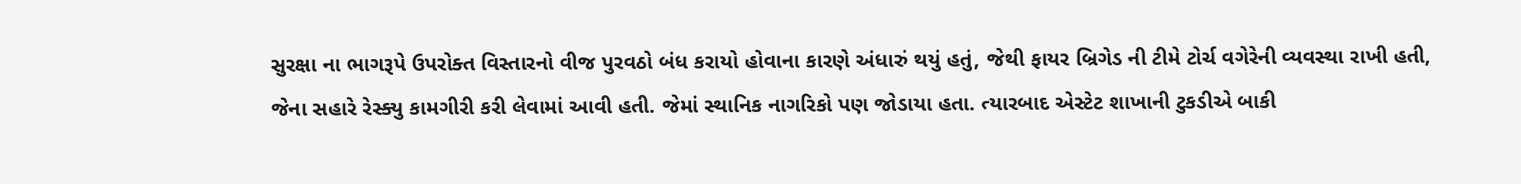સુરક્ષા ના ભાગરૂપે ઉપરોક્ત વિસ્તારનો વીજ પુરવઠો બંધ કરાયો હોવાના કારણે અંધારું થયું હતું, જેથી ફાયર બ્રિગેડ ની ટીમે ટોર્ચ વગેરેની વ્યવસ્થા રાખી હતી, જેના સહારે રેસ્ક્યુ કામગીરી કરી લેવામાં આવી હતી. જેમાં સ્થાનિક નાગરિકો પણ જોડાયા હતા. ત્યારબાદ એસ્ટેટ શાખાની ટુકડીએ બાકી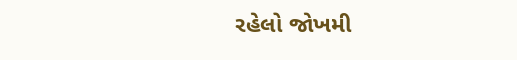રહેલો જોખમી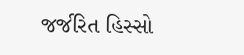જર્જરિત હિસ્સો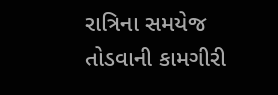રાત્રિના સમયેજ તોડવાની કામગીરી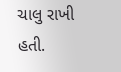ચાલુ રાખી હતી.